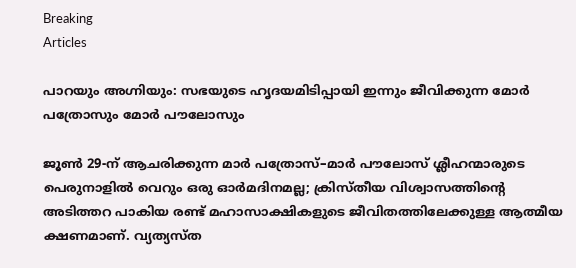Breaking
Articles

പാറയും അഗ്നിയും: സഭയുടെ ഹൃദയമിടിപ്പായി ഇന്നും ജീവിക്കുന്ന മോർ പത്രോസും മോർ പൗലോസും

ജൂൺ 29-ന് ആചരിക്കുന്ന മാർ പത്രോസ്–മാർ പൗലോസ് ശ്ലീഹന്മാരുടെ പെരുനാളിൽ വെറും ഒരു ഓർമദിനമല്ല; ക്രിസ്തീയ വിശ്വാസത്തിന്റെ അടിത്തറ പാകിയ രണ്ട് മഹാസാക്ഷികളുടെ ജീവിതത്തിലേക്കുള്ള ആത്മീയ ക്ഷണമാണ്. വ്യത്യസ്ത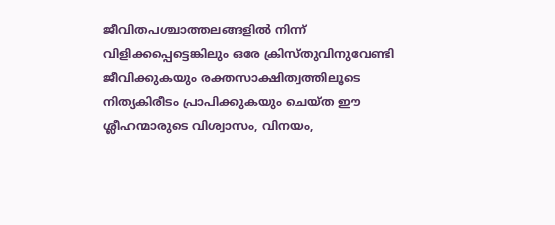ജീവിതപശ്ചാത്തലങ്ങളിൽ നിന്ന് വിളിക്കപ്പെട്ടെങ്കിലും ഒരേ ക്രിസ്തുവിനുവേണ്ടി ജീവിക്കുകയും രക്തസാക്ഷിത്വത്തിലൂടെ നിത്യകിരീടം പ്രാപിക്കുകയും ചെയ്ത ഈ ശ്ലീഹന്മാരുടെ വിശ്വാസം, വിനയം,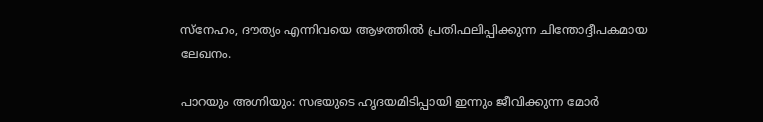സ്നേഹം, ദൗത്യം എന്നിവയെ ആഴത്തിൽ പ്രതിഫലിപ്പിക്കുന്ന ചിന്തോദ്ദീപകമായ ലേഖനം.

പാറയും അഗ്നിയും: സഭയുടെ ഹൃദയമിടിപ്പായി ഇന്നും ജീവിക്കുന്ന മോർ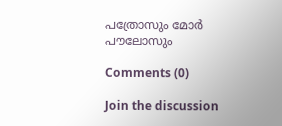പത്രോസും മോർ പൗലോസും

Comments (0)

Join the discussion